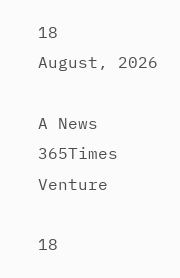18
August, 2026

A News 365Times Venture

18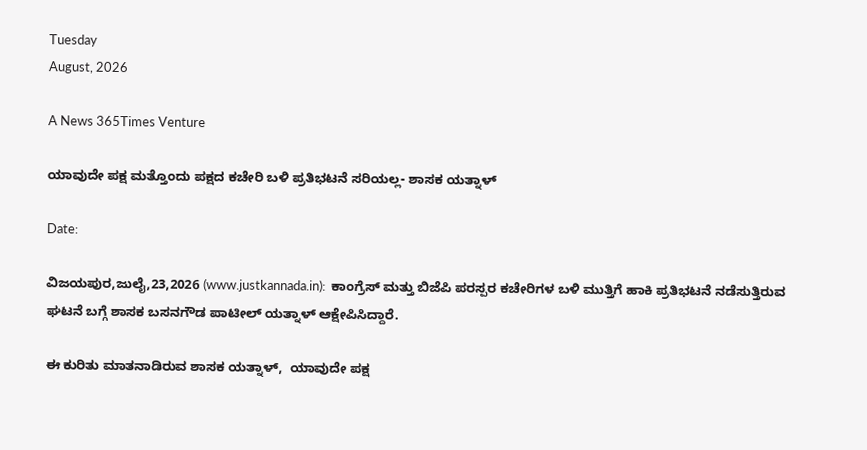Tuesday
August, 2026

A News 365Times Venture

ಯಾವುದೇ ಪಕ್ಷ ಮತ್ತೊಂದು ಪಕ್ಷದ ಕಚೇರಿ ಬಳಿ ಪ್ರತಿಭಟನೆ ಸರಿಯಲ್ಲ- ಶಾಸಕ ಯತ್ನಾಳ್

Date:

ವಿಜಯಪುರ,ಜುಲೈ,23,2026 (www.justkannada.in):  ಕಾಂಗ್ರೆಸ್ ಮತ್ತು ಬಿಜೆಪಿ ಪರಸ್ಪರ ಕಚೇರಿಗಳ ಬಳಿ ಮುತ್ತಿಗೆ ಹಾಕಿ ಪ್ರತಿಭಟನೆ ನಡೆಸುತ್ತಿರುವ ಘಟನೆ ಬಗ್ಗೆ ಶಾಸಕ ಬಸನಗೌಡ ಪಾಟೀಲ್ ಯತ್ನಾಳ್ ಆಕ್ಷೇಪಿಸಿದ್ದಾರೆ.

ಈ ಕುರಿತು ಮಾತನಾಡಿರುವ ಶಾಸಕ ಯತ್ನಾಳ್,  ಯಾವುದೇ ಪಕ್ಷ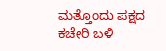ಮತ್ತೊಂದು ಪಕ್ಷದ ಕಚೇರಿ ಬಳಿ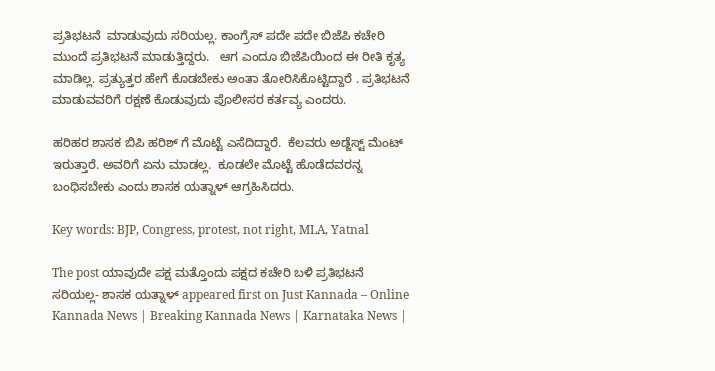ಪ್ರತಿಭಟನೆ  ಮಾಡುವುದು ಸರಿಯಲ್ಲ. ಕಾಂಗ್ರೆಸ್ ಪದೇ ಪದೇ ಬಿಜೆಪಿ ಕಚೇರಿ ಮುಂದೆ ಪ್ರತಿಭಟನೆ ಮಾಡುತ್ತಿದ್ದರು.   ಆಗ ಎಂದೂ ಬಿಜೆಪಿಯಿಂದ ಈ ರೀತಿ ಕೃತ್ಯ ಮಾಡಿಲ್ಲ. ಪ್ರತ್ಯುತ್ತರ ಹೇಗೆ ಕೊಡಬೇಕು ಅಂತಾ ತೋರಿಸಿಕೊಟ್ಟಿದ್ದಾರೆ . ಪ್ರತಿಭಟನೆ ಮಾಡುವವರಿಗೆ ರಕ್ಷಣೆ ಕೊಡುವುದು ಪೊಲೀಸರ ಕರ್ತವ್ಯ ಎಂದರು.

ಹರಿಹರ ಶಾಸಕ ಬಿಪಿ ಹರಿಶ್ ಗೆ ಮೊಟ್ಟೆ ಎಸೆದಿದ್ದಾರೆ.  ಕೆಲವರು ಅಡ್ಜೆಸ್ಟ್ ಮೆಂಟ್ ಇರುತ್ತಾರೆ. ಅವರಿಗೆ ಏನು ಮಾಡಲ್ಲ.  ಕೂಡಲೇ ಮೊಟ್ಟೆ ಹೊಡೆದವರನ್ನ ಬಂಧಿಸಬೇಕು ಎಂದು ಶಾಸಕ ಯತ್ನಾಳ್ ಆಗ್ರಹಿಸಿದರು.

Key words: BJP, Congress, protest, not right, MLA, Yatnal

The post ಯಾವುದೇ ಪಕ್ಷ ಮತ್ತೊಂದು ಪಕ್ಷದ ಕಚೇರಿ ಬಳಿ ಪ್ರತಿಭಟನೆ ಸರಿಯಲ್ಲ- ಶಾಸಕ ಯತ್ನಾಳ್ appeared first on Just Kannada – Online Kannada News | Breaking Kannada News | Karnataka News |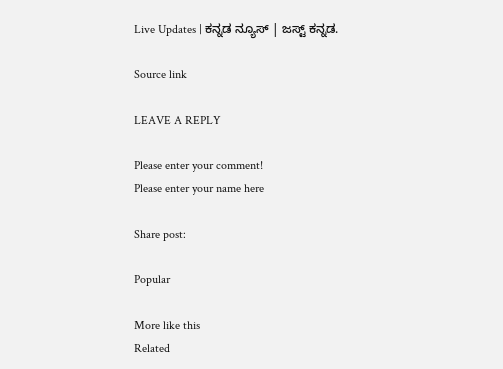Live Updates | ಕನ್ನಡ ನ್ಯೂಸ್ | ಜಸ್ಟ್ ಕನ್ನಡ.

Source link

LEAVE A REPLY

Please enter your comment!
Please enter your name here

Share post:

Popular

More like this
Related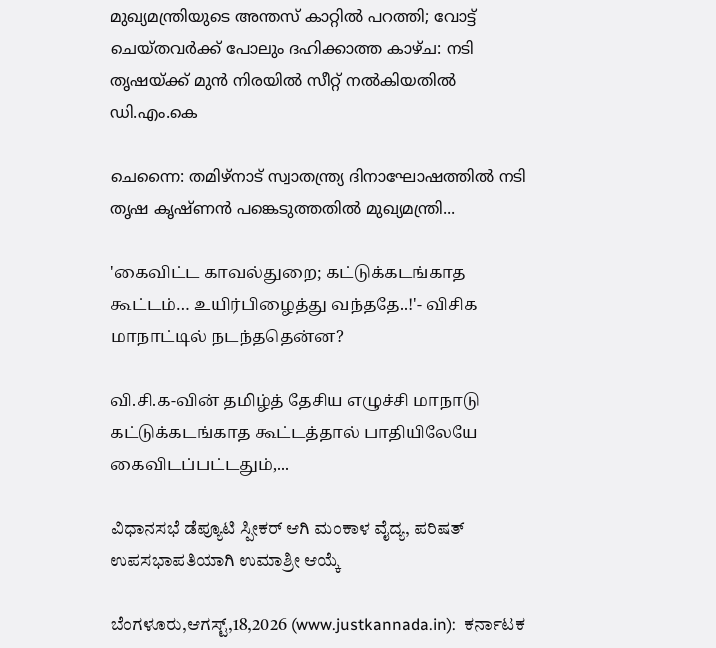മുഖ്യമന്ത്രിയുടെ അന്തസ് കാറ്റില്‍ പറത്തി; വോട്ട് ചെയ്തവര്‍ക്ക് പോലും ദഹിക്കാത്ത കാഴ്ച: നടി തൃഷയ്ക്ക് മുന്‍ നിരയില്‍ സീറ്റ് നല്‍കിയതില്‍ ഡി.എം.കെ

ചെന്നൈ: തമിഴ്‌നാട് സ്വാതന്ത്ര്യ ദിനാഘോഷത്തില്‍ നടി തൃഷ കൃഷ്ണന്‍ പങ്കെടുത്തതില്‍ മുഖ്യമന്ത്രി...

'கைவிட்ட காவல்துறை; கட்டுக்கடங்காத கூட்டம்… உயிர்பிழைத்து வந்ததே..!'- விசிக மாநாட்டில் நடந்ததென்ன?

வி.சி.க-வின் தமிழ்த் தேசிய எழுச்சி மாநாடு கட்டுக்கடங்காத கூட்டத்தால் பாதியிலேயே கைவிடப்பட்டதும்,...

ವಿಧಾನಸಭೆ ಡೆಪ್ಯೂಟಿ ಸ್ಪೀಕರ್ ಆಗಿ ಮಂಕಾಳ ವೈದ್ಯ, ಪರಿಷತ್ ಉಪಸಭಾಪತಿಯಾಗಿ ಉಮಾಶ್ರೀ ಆಯ್ಕೆ

ಬೆಂಗಳೂರು,ಆಗಸ್ಟ್,18,2026 (www.justkannada.in):  ಕರ್ನಾಟಕ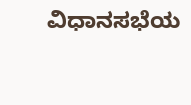ವಿಧಾನಸಭೆಯ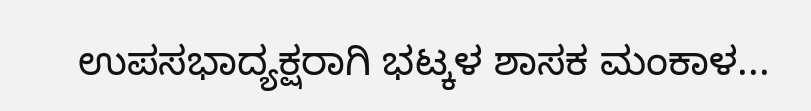ಉಪಸಭಾದ್ಯಕ್ಷರಾಗಿ ಭಟ್ಕಳ ಶಾಸಕ ಮಂಕಾಳ...